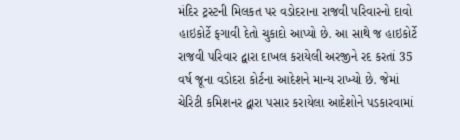મંદિર ટ્રસ્ટની મિલકત પર વડોદરાના રાજવી પરિવારનો દાવો હાઇકોર્ટે ફગાવી દેતો ચુકાદો આપ્યો છે. આ સાથે જ હાઇકોર્ટે રાજવી પરિવાર દ્વારા દાખલ કરાયેલી અરજીને રદ કરતાં 35 વર્ષ જૂના વડોદરા કોર્ટના આદેશને માન્ય રાખ્યો છે. જેમાં ચેરિટી કમિશનર દ્વારા પસાર કરાયેલા આદેશોને પડકારવામાં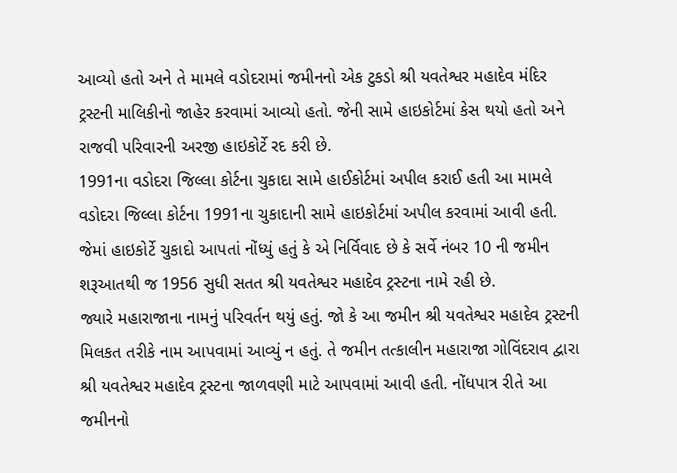આવ્યો હતો અને તે મામલે વડોદરામાં જમીનનો એક ટુકડો શ્રી યવતેશ્વર મહાદેવ મંદિર ટ્રસ્ટની માલિકીનો જાહેર કરવામાં આવ્યો હતો. જેની સામે હાઇકોર્ટમાં કેસ થયો હતો અને રાજવી પરિવારની અરજી હાઇકોર્ટે રદ કરી છે.
1991ના વડોદરા જિલ્લા કોર્ટના ચુકાદા સામે હાઈકોર્ટમાં અપીલ કરાઈ હતી આ મામલે વડોદરા જિલ્લા કોર્ટના 1991ના ચુકાદાની સામે હાઇકોર્ટમાં અપીલ કરવામાં આવી હતી. જેમાં હાઇકોર્ટે ચુકાદો આપતાં નોંધ્યું હતું કે એ નિર્વિવાદ છે કે સર્વે નંબર 10 ની જમીન શરૂઆતથી જ 1956 સુધી સતત શ્રી યવતેશ્વર મહાદેવ ટ્રસ્ટના નામે રહી છે.
જ્યારે મહારાજાના નામનું પરિવર્તન થયું હતું. જો કે આ જમીન શ્રી યવતેશ્વર મહાદેવ ટ્રસ્ટની મિલકત તરીકે નામ આપવામાં આવ્યું ન હતું. તે જમીન તત્કાલીન મહારાજા ગોવિંદરાવ દ્વારા શ્રી યવતેશ્વર મહાદેવ ટ્રસ્ટના જાળવણી માટે આપવામાં આવી હતી. નોંધપાત્ર રીતે આ જમીનનો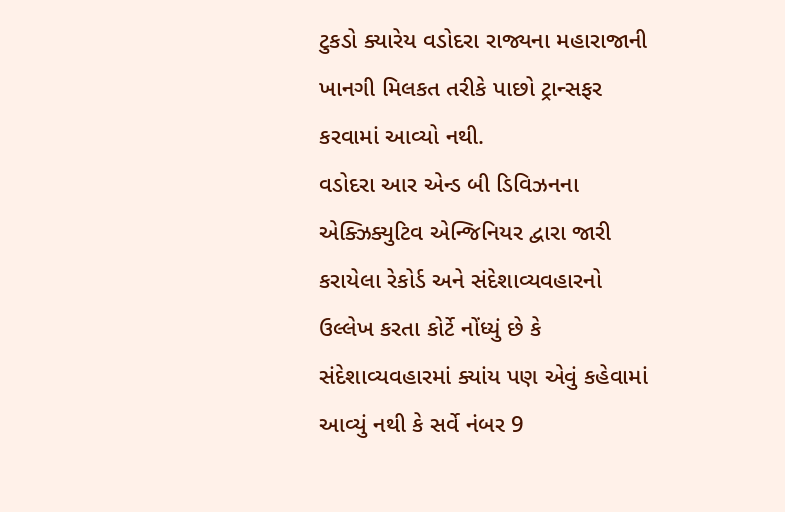ટુકડો ક્યારેય વડોદરા રાજ્યના મહારાજાની ખાનગી મિલકત તરીકે પાછો ટ્રાન્સફર કરવામાં આવ્યો નથી.
વડોદરા આર એન્ડ બી ડિવિઝનના એક્ઝિક્યુટિવ એન્જિનિયર દ્વારા જારી કરાયેલા રેકોર્ડ અને સંદેશાવ્યવહારનો ઉલ્લેખ કરતા કોર્ટે નોંધ્યું છે કે સંદેશાવ્યવહારમાં ક્યાંય પણ એવું કહેવામાં આવ્યું નથી કે સર્વે નંબર 9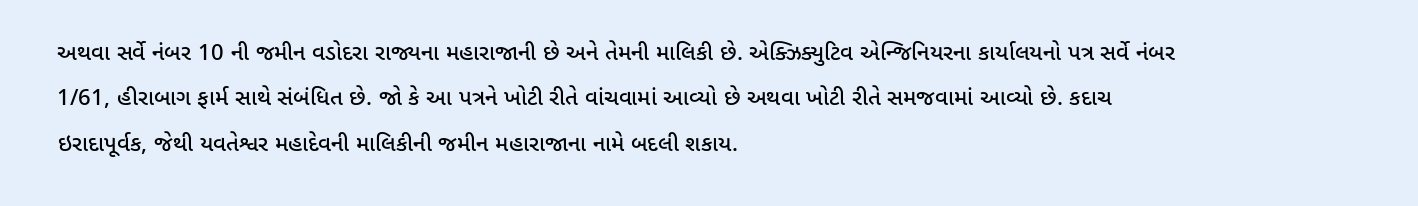અથવા સર્વે નંબર 10 ની જમીન વડોદરા રાજ્યના મહારાજાની છે અને તેમની માલિકી છે. એક્ઝિક્યુટિવ એન્જિનિયરના કાર્યાલયનો પત્ર સર્વે નંબર 1/61, હીરાબાગ ફાર્મ સાથે સંબંધિત છે. જો કે આ પત્રને ખોટી રીતે વાંચવામાં આવ્યો છે અથવા ખોટી રીતે સમજવામાં આવ્યો છે. કદાચ ઇરાદાપૂર્વક, જેથી યવતેશ્વર મહાદેવની માલિકીની જમીન મહારાજાના નામે બદલી શકાય.